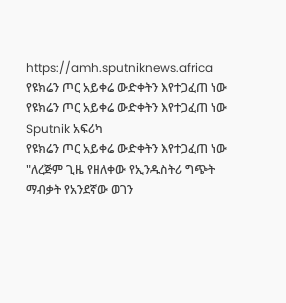https://amh.sputniknews.africa
የዩክሬን ጦር አይቀሬ ውድቀትን እየተጋፈጠ ነው
የዩክሬን ጦር አይቀሬ ውድቀትን እየተጋፈጠ ነው
Sputnik አፍሪካ
የዩክሬን ጦር አይቀሬ ውድቀትን እየተጋፈጠ ነው "ለረጅም ጊዜ የዘለቀው የኢንዱስትሪ ግጭት ማብቃት የአንደኛው ወገን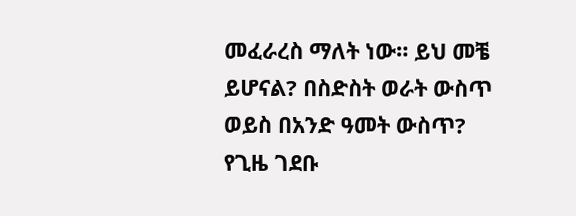መፈራረስ ማለት ነው። ይህ መቼ ይሆናል? በስድስት ወራት ውስጥ ወይስ በአንድ ዓመት ውስጥ? የጊዜ ገደቡ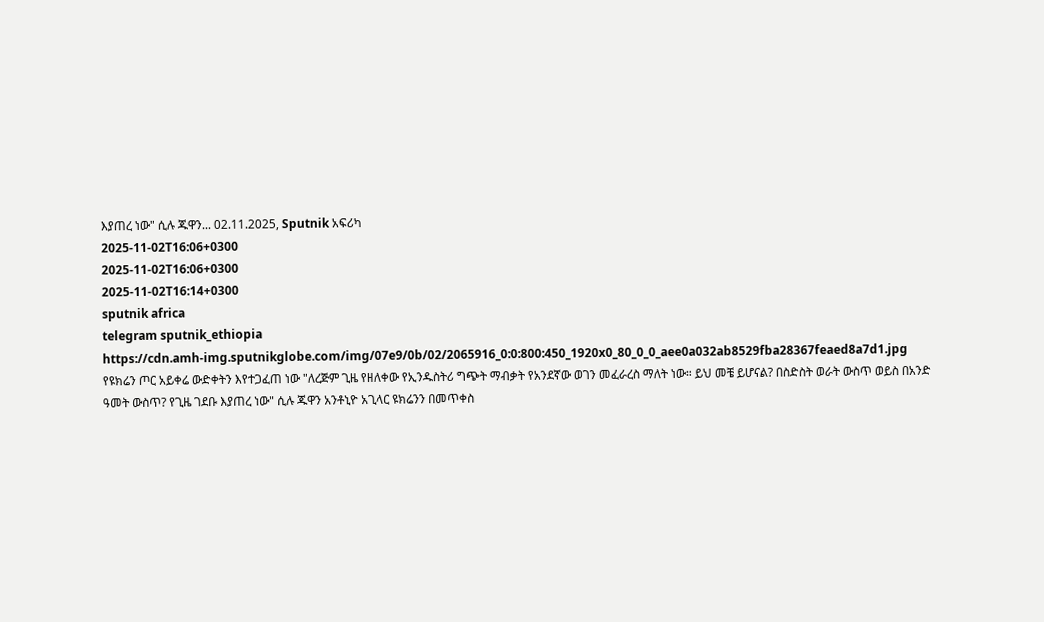እያጠረ ነው" ሲሉ ጁዋን... 02.11.2025, Sputnik አፍሪካ
2025-11-02T16:06+0300
2025-11-02T16:06+0300
2025-11-02T16:14+0300
sputnik africa
telegram sputnik_ethiopia
https://cdn.amh-img.sputnikglobe.com/img/07e9/0b/02/2065916_0:0:800:450_1920x0_80_0_0_aee0a032ab8529fba28367feaed8a7d1.jpg
የዩክሬን ጦር አይቀሬ ውድቀትን እየተጋፈጠ ነው "ለረጅም ጊዜ የዘለቀው የኢንዱስትሪ ግጭት ማብቃት የአንደኛው ወገን መፈራረስ ማለት ነው። ይህ መቼ ይሆናል? በስድስት ወራት ውስጥ ወይስ በአንድ ዓመት ውስጥ? የጊዜ ገደቡ እያጠረ ነው" ሲሉ ጁዋን አንቶኒዮ አጊላር ዩክሬንን በመጥቀስ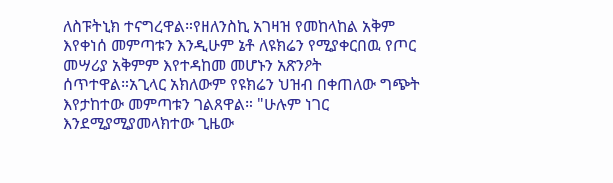ለስፑትኒክ ተናግረዋል።የዘለንስኪ አገዛዝ የመከላከል አቅም እየቀነሰ መምጣቱን እንዲሁም ኔቶ ለዩክሬን የሚያቀርበዉ የጦር መሣሪያ አቅምም እየተዳከመ መሆኑን አጽንዖት ሰጥተዋል።አጊላር አክለውም የዩክሬን ህዝብ በቀጠለው ግጭት እየታከተው መምጣቱን ገልጸዋል። "ሁሉም ነገር እንደሚያሚያመላክተው ጊዜው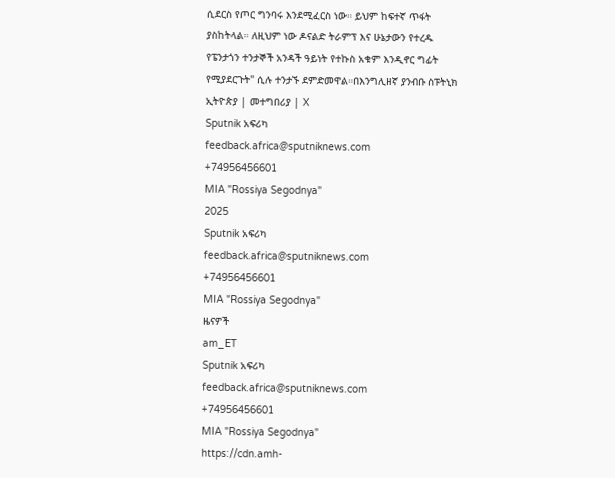ሲደርስ የጦር ግንባሩ እንደሚፈርስ ነው። ይህም ከፍተኛ ጥፋት ያስከትላል። ለዚህም ነው ዶናልድ ትራምፕ እና ሁኔታውን የተረዱ የፔንታጎን ተንታኞች አንዳች ዓይነት የተኩስ አቁም እንዲኖር ግፊት የሚያደርጉት" ሲሉ ተንታኙ ደምድመዋል።በእንግሊዘኛ ያንብቡ ስፑትኒክ ኢትዮጵያ | መተግበሪያ | X
Sputnik አፍሪካ
feedback.africa@sputniknews.com
+74956456601
MIA "Rossiya Segodnya"
2025
Sputnik አፍሪካ
feedback.africa@sputniknews.com
+74956456601
MIA "Rossiya Segodnya"
ዜናዎች
am_ET
Sputnik አፍሪካ
feedback.africa@sputniknews.com
+74956456601
MIA "Rossiya Segodnya"
https://cdn.amh-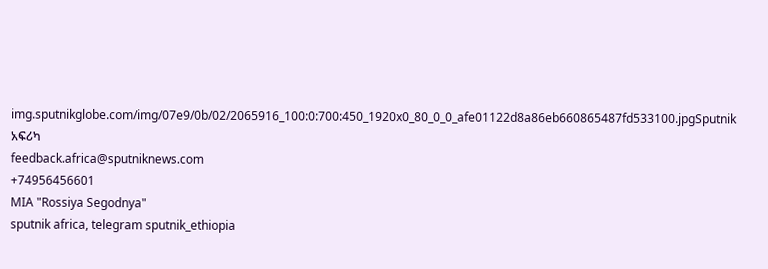img.sputnikglobe.com/img/07e9/0b/02/2065916_100:0:700:450_1920x0_80_0_0_afe01122d8a86eb660865487fd533100.jpgSputnik አፍሪካ
feedback.africa@sputniknews.com
+74956456601
MIA "Rossiya Segodnya"
sputnik africa, telegram sputnik_ethiopia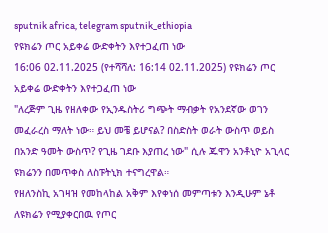sputnik africa, telegram sputnik_ethiopia
የዩክሬን ጦር አይቀሬ ውድቀትን እየተጋፈጠ ነው
16:06 02.11.2025 (የተሻሻለ: 16:14 02.11.2025) የዩክሬን ጦር አይቀሬ ውድቀትን እየተጋፈጠ ነው
"ለረጅም ጊዜ የዘለቀው የኢንዱስትሪ ግጭት ማብቃት የአንደኛው ወገን መፈራረስ ማለት ነው። ይህ መቼ ይሆናል? በስድስት ወራት ውስጥ ወይስ በአንድ ዓመት ውስጥ? የጊዜ ገደቡ እያጠረ ነው" ሲሉ ጁዋን አንቶኒዮ አጊላር ዩክሬንን በመጥቀስ ለስፑትኒክ ተናግረዋል።
የዘለንስኪ አገዛዝ የመከላከል አቅም እየቀነሰ መምጣቱን እንዲሁም ኔቶ ለዩክሬን የሚያቀርበዉ የጦር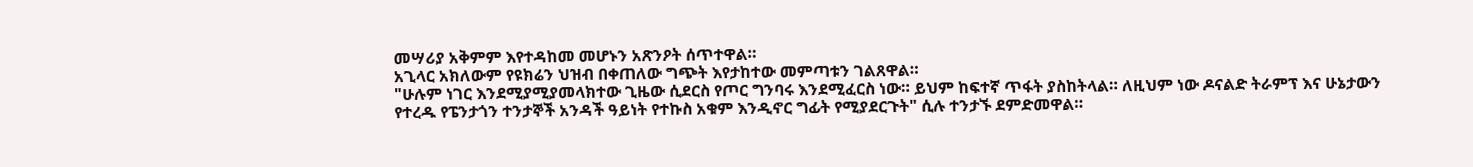መሣሪያ አቅምም እየተዳከመ መሆኑን አጽንዖት ሰጥተዋል።
አጊላር አክለውም የዩክሬን ህዝብ በቀጠለው ግጭት እየታከተው መምጣቱን ገልጸዋል።
"ሁሉም ነገር እንደሚያሚያመላክተው ጊዜው ሲደርስ የጦር ግንባሩ እንደሚፈርስ ነው። ይህም ከፍተኛ ጥፋት ያስከትላል። ለዚህም ነው ዶናልድ ትራምፕ እና ሁኔታውን የተረዱ የፔንታጎን ተንታኞች አንዳች ዓይነት የተኩስ አቁም እንዲኖር ግፊት የሚያደርጉት" ሲሉ ተንታኙ ደምድመዋል።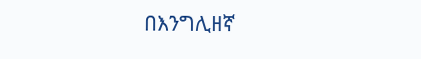በእንግሊዘኛ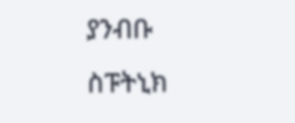ያንብቡ
ስፑትኒክ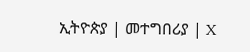ኢትዮጵያ | መተግበሪያ | X